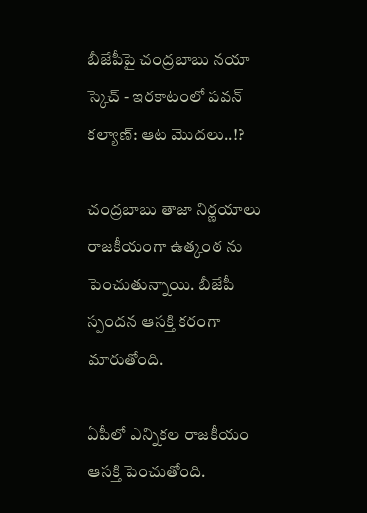బీజేపీపై చంద్రబాబు నయా స్కెచ్ - ఇరకాటంలో పవన్ కల్యాణ్: ఆట మొదలు..!?

చంద్రబాబు తాజా నిర్ణయాలు రాజకీయంగా ఉత్కంఠ ను పెంచుతున్నాయి. బీజేపీ స్పందన ఆసక్తి కరంగా మారుతోంది.

ఏపీలో ఎన్నికల రాజకీయం ఆసక్తి పెంచుతోంది.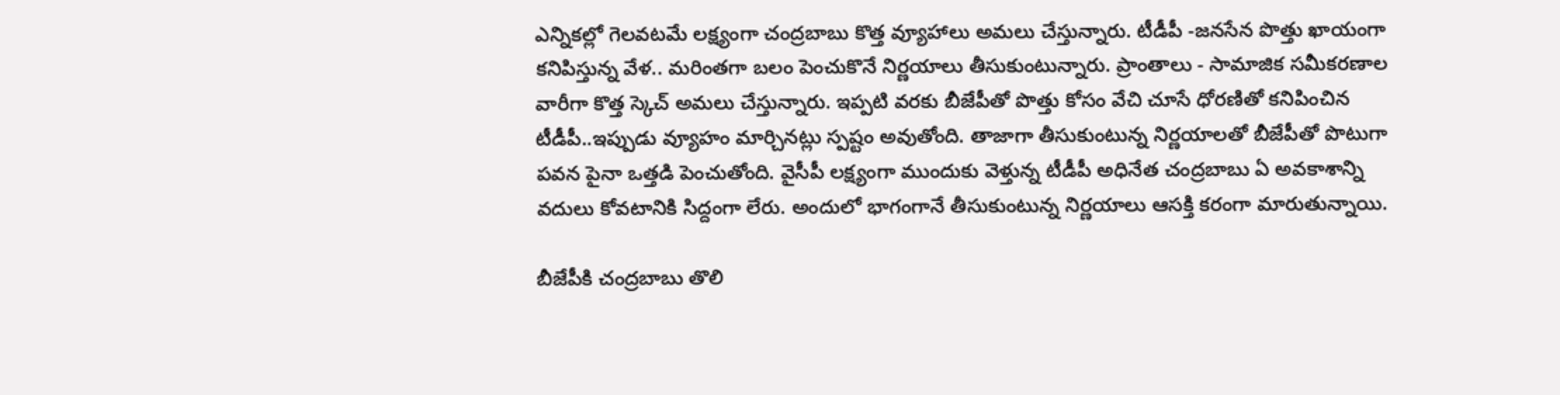ఎన్నికల్లో గెలవటమే లక్ష్యంగా చంద్రబాబు కొత్త వ్యూహాలు అమలు చేస్తున్నారు. టీడీపీ -జనసేన పొత్తు ఖాయంగా కనిపిస్తున్న వేళ.. మరింతగా బలం పెంచుకొనే నిర్ణయాలు తీసుకుంటున్నారు. ప్రాంతాలు - సామాజిక సమీకరణాల వారీగా కొత్త స్కెచ్ అమలు చేస్తున్నారు. ఇప్పటి వరకు బీజేపీతో పొత్తు కోసం వేచి చూసే ధోరణితో కనిపించిన టీడీపీ..ఇప్పుడు వ్యూహం మార్చినట్లు స్పష్టం అవుతోంది. తాజాగా తీసుకుంటున్న నిర్ణయాలతో బీజేపీతో పొటుగా పవన పైనా ఒత్తడి పెంచుతోంది. వైసీపీ లక్ష్యంగా ముందుకు వెళ్తున్న టీడీపీ అధినేత చంద్రబాబు ఏ అవకాశాన్ని వదులు కోవటానికి సిద్దంగా లేరు. అందులో భాగంగానే తీసుకుంటున్న నిర్ణయాలు ఆసక్తి కరంగా మారుతున్నాయి.

బీజేపీకి చంద్రబాబు తొలి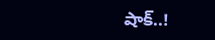షాక్..!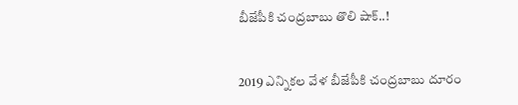బీజేపీకి చంద్రబాబు తొలి షాక్..!


2019 ఎన్నికల వేళ బీజేపీకి చంద్రబాబు దూరం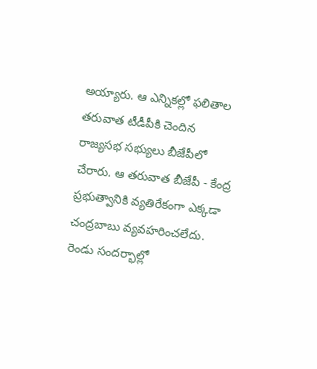అయ్యారు. ఆ ఎన్నికల్లో ఫలితాల తరువాత టీడీపీకి చెందిన రాజ్యసభ సభ్యులు బీజేపీలో చేరారు. ఆ తరువాత బీజేపీ - కేంద్ర ప్రభుత్వానికి వ్యతిరేకంగా ఎక్కడా చంద్రబాబు వ్యవహరించలేదు. రెండు సందర్భాల్లో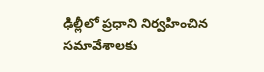ఢిల్లీలో ప్రధాని నిర్వహించిన సమావేశాలకు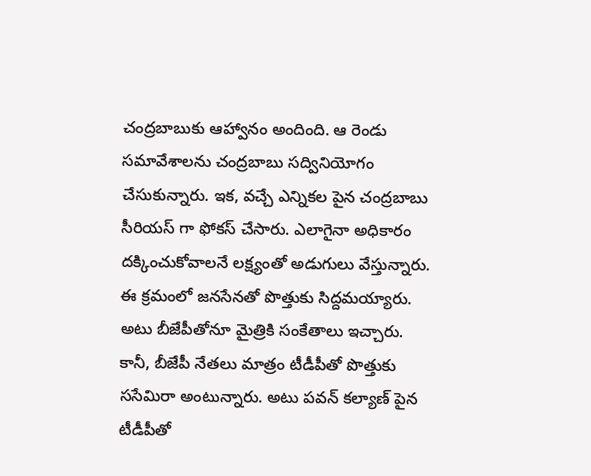చంద్రబాబుకు ఆహ్వానం అందింది. ఆ రెండు సమావేశాలను చంద్రబాబు సద్వినియోగం చేసుకున్నారు. ఇక, వచ్చే ఎన్నికల పైన చంద్రబాబు సీరియస్ గా ఫోకస్ చేసారు. ఎలాగైనా అధికారం దక్కించుకోవాలనే లక్ష్యంతో అడుగులు వేస్తున్నారు. ఈ క్రమంలో జనసేనతో పొత్తుకు సిద్దమయ్యారు. అటు బీజేపీతోనూ మైత్రికి సంకేతాలు ఇచ్చారు. కానీ, బీజేపీ నేతలు మాత్రం టీడీపీతో పొత్తుకు ససేమిరా అంటున్నారు. అటు పవన్ కల్యాణ్ పైన టీడీపీతో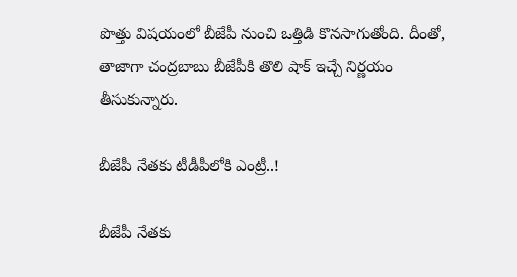పొత్తు విషయంలో బీజేపీ నుంచి ఒత్తిడి కొనసాగుతోంది. దీంతో, తాజాగా చంద్రబాబు బీజేపీకి తొలి షాక్ ఇచ్చే నిర్ణయం తీసుకున్నారు.

బీజేపీ నేతకు టీడీపీలోకి ఎంట్రీ..!

బీజేపీ నేతకు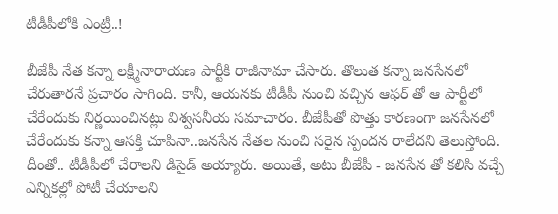టీడీపీలోకి ఎంట్రీ..!

బీజేపీ నేత కన్నా లక్ష్మీనారాయణ పార్టీకి రాజీనామా చేసారు. తొలుత కన్నా జనసేనలో చేరుతారనే ప్రచారం సాగింది. కానీ, ఆయనకు టీడీపీ నుంచి వచ్చిన ఆఫర్ తో ఆ పార్టీలో చేరేందుకు నిర్ణయించినట్లు విశ్వసనీయ సమాచారం. బీజేపీతో పొత్తు కారణంగా జనసేనలో చేరేందుకు కన్నా ఆసక్తి చూపినా..జనసేన నేతల నుంచి సరైన స్పందన రాలేదని తెలుస్తోంది. దీంతో.. టీడీపీలో చేరాలని డిసైడ్ అయ్యారు. అయితే, అటు బీజేపీ - జనసేన తో కలిసి వచ్చే ఎన్నికల్లో పోటీ చేయాలని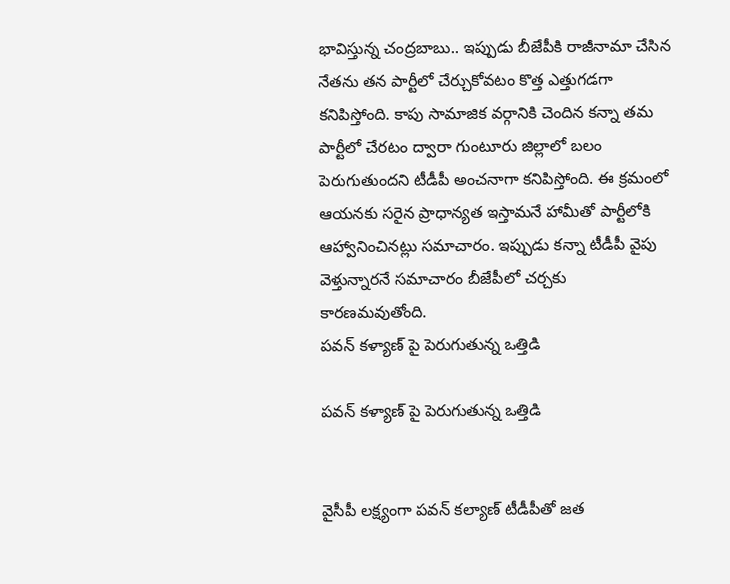భావిస్తున్న చంద్రబాబు.. ఇప్పుడు బీజేపీకి రాజీనామా చేసిన నేతను తన పార్టీలో చేర్చుకోవటం కొత్త ఎత్తుగడగా కనిపిస్తోంది. కాపు సామాజిక వర్గానికి చెందిన కన్నా తమ పార్టీలో చేరటం ద్వారా గుంటూరు జిల్లాలో బలం పెరుగుతుందని టీడీపీ అంచనాగా కనిపిస్తోంది. ఈ క్రమంలో ఆయనకు సరైన ప్రాధాన్యత ఇస్తామనే హామీతో పార్టీలోకి ఆహ్వానించినట్లు సమాచారం. ఇప్పుడు కన్నా టీడీపీ వైపు వెళ్తున్నారనే సమాచారం బీజేపీలో చర్చకు కారణమవుతోంది.
పవన్ కళ్యాణ్ పై పెరుగుతున్న ఒత్తిడి

పవన్ కళ్యాణ్ పై పెరుగుతున్న ఒత్తిడి


వైసీపీ లక్ష్యంగా పవన్ కల్యాణ్ టీడీపీతో జత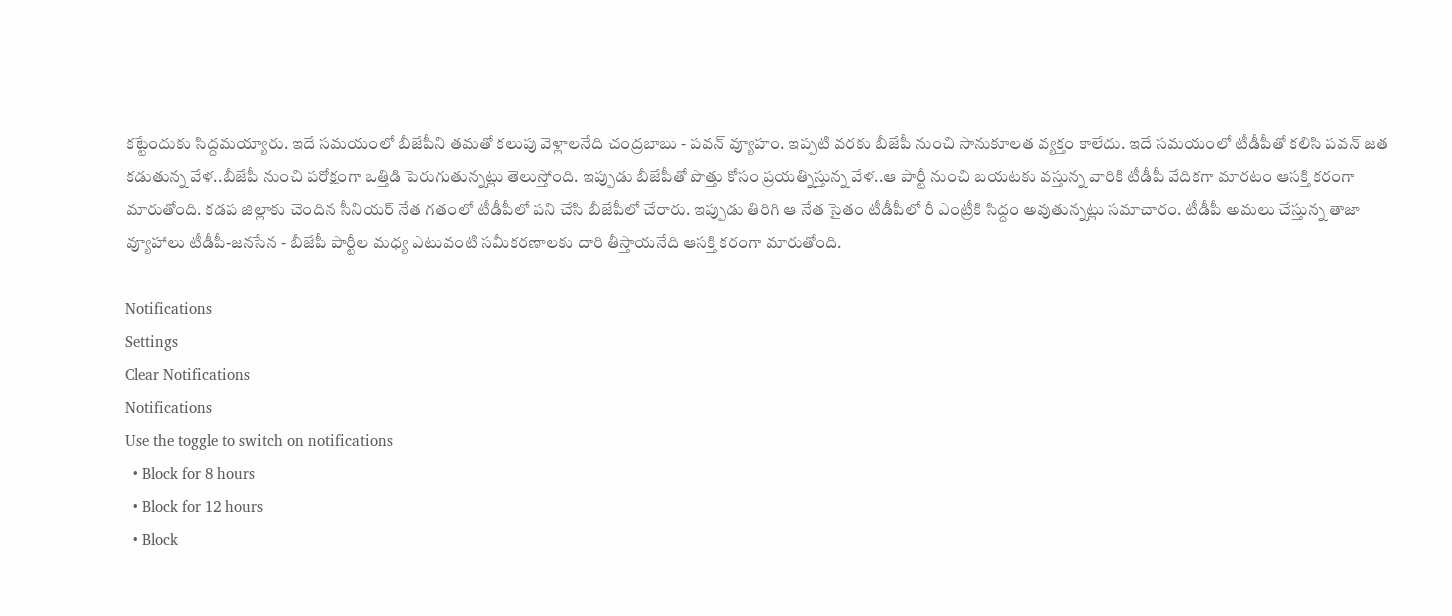కట్టేందుకు సిద్దమయ్యారు. ఇదే సమయంలో బీజేపీని తమతో కలుపు వెళ్లాలనేది చంద్రబాబు - పవన్ వ్యూహం. ఇప్పటి వరకు బీజేపీ నుంచి సానుకూలత వ్యక్తం కాలేదు. ఇదే సమయంలో టీడీపీతో కలిసి పవన్ జత కడుతున్న వేళ..బీజేపీ నుంచి పరోక్షంగా ఒత్తిడి పెరుగుతున్నట్లు తెలుస్తోంది. ఇప్పుడు బీజేపీతో పొత్తు కోసం ప్రయత్నిస్తున్న వేళ..ఆ పార్టీ నుంచి బయటకు వస్తున్న వారికి టీడీపీ వేదికగా మారటం ఆసక్తి కరంగా మారుతోంది. కడప జిల్లాకు చెందిన సీనియర్ నేత గతంలో టీడీపీలో పని చేసి బీజేపీలో చేరారు. ఇప్పుడు తిరిగి ఆ నేత సైతం టీడీపీలో రీ ఎంట్రీకి సిద్దం అవుతున్నట్లు సమాచారం. టీడీపీ అమలు చేస్తున్న తాజా వ్యూహాలు టీడీపీ-జనసేన - బీజేపీ పార్టీల మధ్య ఎటువంటి సమీకరణాలకు దారి తీస్తాయనేది ఆసక్తి కరంగా మారుతోంది.

Notifications
Settings
Clear Notifications
Notifications
Use the toggle to switch on notifications
  • Block for 8 hours
  • Block for 12 hours
  • Block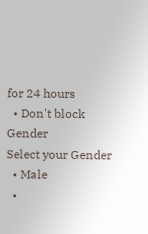for 24 hours
  • Don't block
Gender
Select your Gender
  • Male
  •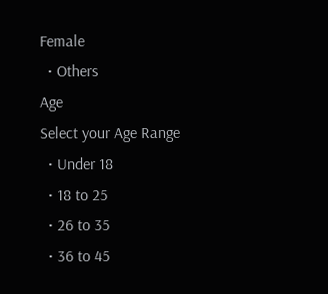Female
  • Others
Age
Select your Age Range
  • Under 18
  • 18 to 25
  • 26 to 35
  • 36 to 45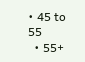• 45 to 55
  • 55+